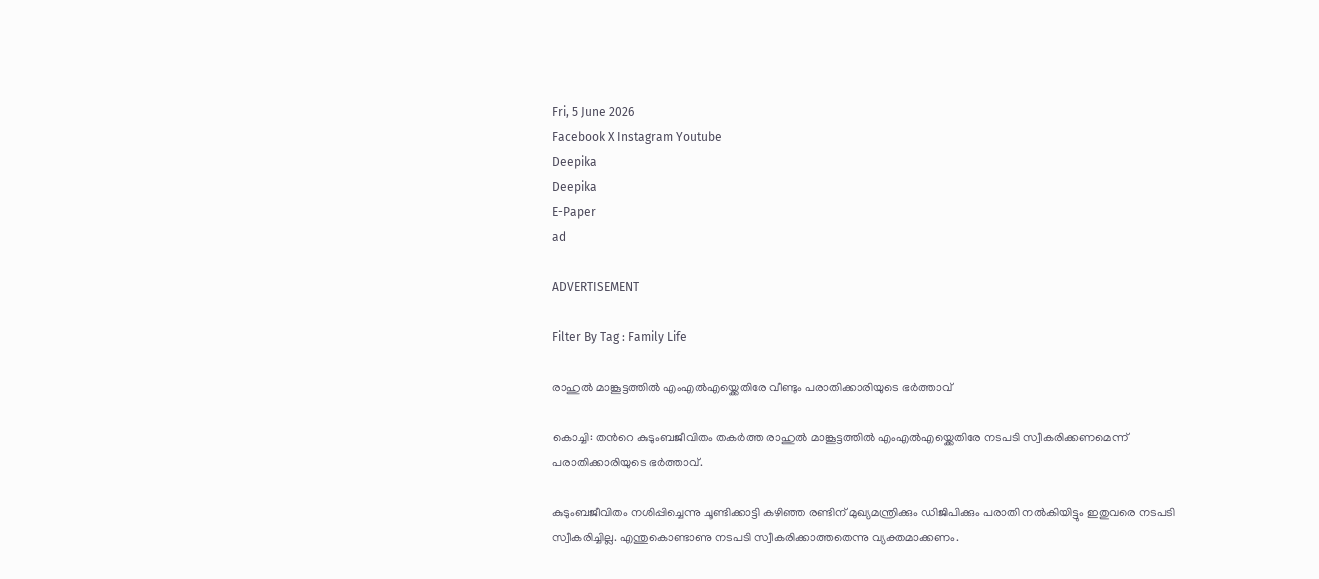Fri, 5 June 2026
Facebook X Instagram Youtube
Deepika
Deepika
E-Paper
ad

ADVERTISEMENT

Filter By Tag : Family Life

രാഹുല്‍ മാങ്കൂട്ടത്തിൽ എംഎൽഎയ്ക്കെതിരേ വീണ്ടും പരാതിക്കാരിയുടെ ഭര്‍ത്താവ്

കൊച്ചി: തന്‍റെ കുടുംബജീവിതം തകര്‍ത്ത രാഹുല്‍ മാങ്കൂട്ടത്തില്‍ എംഎല്‍എയ്ക്കെതിരേ നടപടി സ്വീകരിക്കണമെന്ന് പരാതിക്കാരിയുടെ ഭര്‍ത്താവ്.

കുടുംബജീവിതം നശിപ്പിച്ചെന്നു ചൂണ്ടിക്കാട്ടി കഴിഞ്ഞ രണ്ടിന് മുഖ്യമന്ത്രിക്കും ഡിജിപിക്കും പരാതി നല്‍കിയിട്ടും ഇതുവരെ നടപടി സ്വീകരിച്ചില്ല. എന്തുകൊണ്ടാണു നടപടി സ്വീകരിക്കാത്തതെന്നു വ്യക്തമാക്കണം.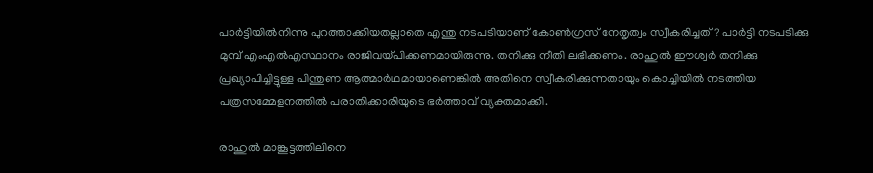പാര്‍ട്ടിയില്‍നിന്നു പുറത്താക്കിയതല്ലാതെ എന്തു നടപടിയാണ് കോണ്‍ഗ്രസ് നേതൃത്വം സ്വീകരിച്ചത്‍? പാര്‍ട്ടി നടപടിക്കു മുമ്പ് എംഎല്‍എസ്ഥാനം രാജിവയ്പിക്കണമായിരുന്നു. തനിക്കു നീതി ലഭിക്കണം. രാഹുല്‍ ഈശ്വര്‍ തനിക്കു പ്രഖ്യാപിച്ചിട്ടുള്ള പിന്തുണ ആത്മാര്‍ഥമായാണെങ്കില്‍ അതിനെ സ്വീകരിക്കുന്നതായും കൊച്ചിയില്‍ നടത്തിയ പത്രസമ്മേളനത്തില്‍ പരാതിക്കാരിയുടെ ഭര്‍ത്താവ് വ്യക്തമാക്കി.

രാഹുല്‍ മാങ്കൂട്ടത്തിലിനെ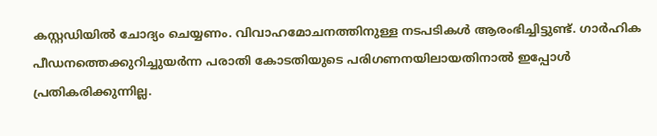കസ്റ്റഡിയില്‍ ചോദ്യം ചെയ്യണം. വിവാഹമോചനത്തിനുള്ള നടപടികള്‍ ആരംഭിച്ചിട്ടുണ്ട്. ഗാര്‍ഹിക പീഡനത്തെക്കുറിച്ചുയര്‍ന്ന പരാതി കോടതിയുടെ പരിഗണനയിലായതിനാല്‍ ഇപ്പോള്‍ പ്രതികരിക്കുന്നില്ല.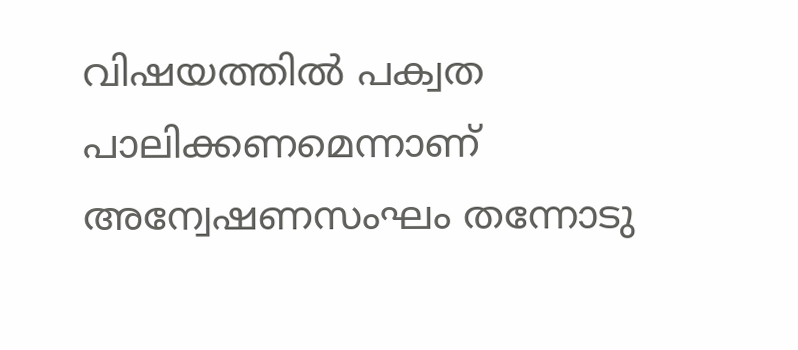വിഷയത്തില്‍ പക്വത പാലിക്കണമെന്നാണ് അന്വേഷണസംഘം തന്നോടു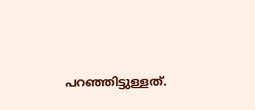പറഞ്ഞിട്ടുള്ളത്.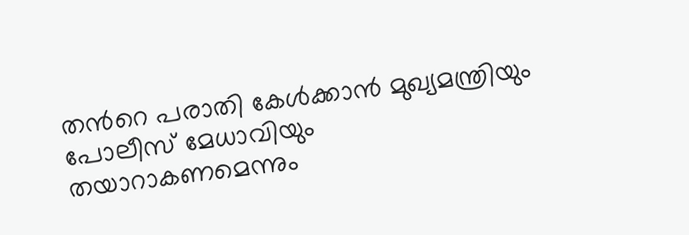തന്‍റെ പരാതി കേള്‍ക്കാന്‍ മുഖ്യമന്ത്രിയും പോലീസ് മേധാവിയും തയാറാകണമെന്നും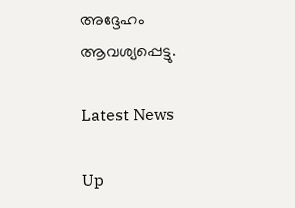അദ്ദേഹം ആവശ്യപ്പെട്ടു.

Latest News

Up